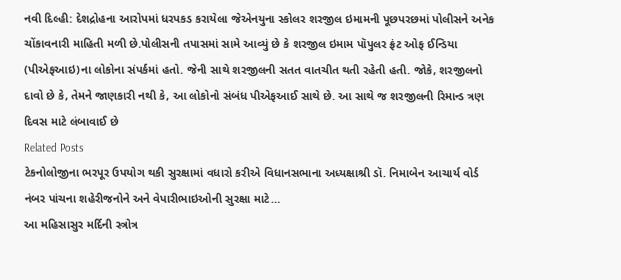નવી દિલ્હી: દેશદ્રોહના આરોપમાં ધરપકડ કરાયેલા જેએનયુના સ્કોલર શરજીલ ઇમામની પૂછપરછમાં પોલીસને અનેક ચોંકાવનારી માહિતી મળી છે.પોલીસની તપાસમાં સામે આવ્યું છે કે શરજીલ ઇમામ પૉપુલર ફ્રંટ ઓફ ઈન્ડિયા (પીએફઆઇ)ના લોકોના સંપર્કમાં હતો. જેની સાથે શરજીલની સતત વાતચીત થતી રહેતી હતી. જોકે, શરજીલનો દાવો છે કે, તેમને જાણકારી નથી કે, આ લોકોનો સંબંધ પીએફઆઈ સાથે છે. આ સાથે જ શરજીલની રિમાન્ડ ત્રણ દિવસ માટે લંબાવાઈ છે
Related Posts
ટેકનોલોજીના ભરપૂર ઉપયોગ થકી સુરક્ષામાં વધારો કરીએ વિધાનસભાના અધ્યક્ષાશ્રી ડૉ. નિમાબેન આચાર્ય વોર્ડ નંબર પાંચના શહેરીજનોને અને વેપારીભાઇઓની સુરક્ષા માટે…
આ મહિસાસુર મર્દિની સ્ત્રોત્ર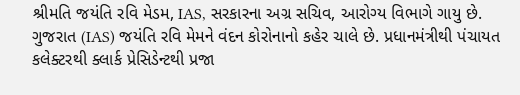શ્રીમતિ જયંતિ રવિ મેડમ, IAS, સરકારના અગ્ર સચિવ, આરોગ્ય વિભાગે ગાયુ છે.
ગુજરાત (IAS) જયંતિ રવિ મેમને વંદન કોરોનાનો કહેર ચાલે છે. પ્રધાનમંત્રીથી પંચાયત કલેક્ટરથી ક્લાર્ક પ્રેસિડેન્ટથી પ્રજા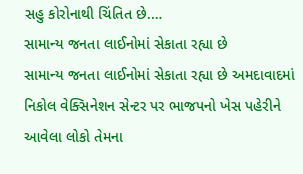સહુ કોરોનાથી ચિંતિત છે.…
સામાન્ય જનતા લાઈનોમાં સેકાતા રહ્યા છે
સામાન્ય જનતા લાઈનોમાં સેકાતા રહ્યા છે અમદાવાદમાં નિકોલ વેક્સિનેશન સેન્ટર પર ભાજપનો ખેસ પહેરીને આવેલા લોકો તેમના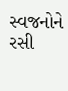સ્વજનોને રસી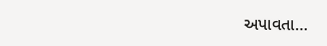અપાવતા…